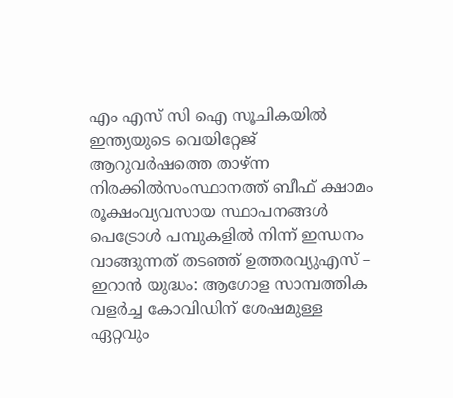എം എസ് സി ഐ സൂചികയില്‍ ഇന്ത്യയുടെ വെയിറ്റേജ് ആറുവര്‍ഷത്തെ താഴ്ന്ന നിരക്കില്‍സംസ്ഥാനത്ത് ബീഫ് ക്ഷാമം രൂക്ഷംവ്യവസായ സ്ഥാപനങ്ങൾ പെട്രോൾ പമ്പുകളിൽ നിന്ന് ഇന്ധനം വാങ്ങുന്നത് തടഞ്ഞ് ഉത്തരവ്യുഎസ് – ഇറാൻ യുദ്ധം: ആഗോള സാമ്പത്തിക വളർച്ച കോവിഡിന് ശേഷമുള്ള ഏറ്റവും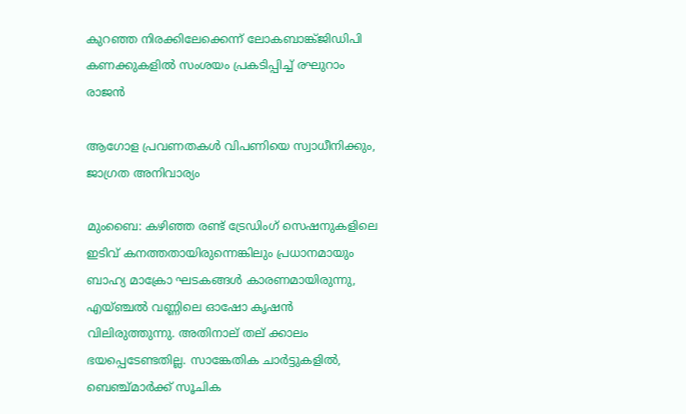കുറഞ്ഞ നിരക്കിലേക്കെന്ന് ലോകബാങ്ക്ജിഡിപി കണക്കുകളിൽ സംശയം പ്രകടിപ്പിച്ച് രഘുറാം രാജൻ

ആഗോള പ്രവണതകള്‍ വിപണിയെ സ്വാധീനിക്കും, ജാഗ്രത അനിവാര്യം

മുംബൈ: കഴിഞ്ഞ രണ്ട് ട്രേഡിംഗ് സെഷനുകളിലെ ഇടിവ് കനത്തതായിരുന്നെങ്കിലും പ്രധാനമായും ബാഹ്യ മാക്രോ ഘടകങ്ങള്‍ കാരണമായിരുന്നു, എയ്ഞ്ചല്‍ വണ്ണിലെ ഓഷോ കൃഷന്‍ വിലിരുത്തുന്നു. അതിനാല് തല് ക്കാലം ഭയപ്പെടേണ്ടതില്ല. സാങ്കേതിക ചാര്‍ട്ടുകളില്‍, ബെഞ്ച്മാര്‍ക്ക് സൂചിക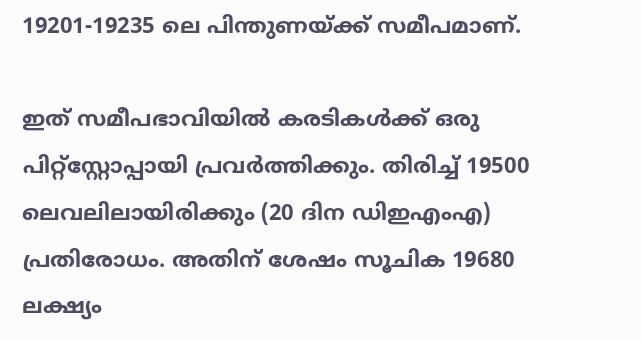19201-19235 ലെ പിന്തുണയ്ക്ക് സമീപമാണ്.

ഇത് സമീപഭാവിയില്‍ കരടികള്‍ക്ക് ഒരു പിറ്റ്‌സ്റ്റോപ്പായി പ്രവര്‍ത്തിക്കും. തിരിച്ച് 19500 ലെവലിലായിരിക്കും (20 ദിന ഡിഇഎംഎ) പ്രതിരോധം. അതിന് ശേഷം സൂചിക 19680 ലക്ഷ്യം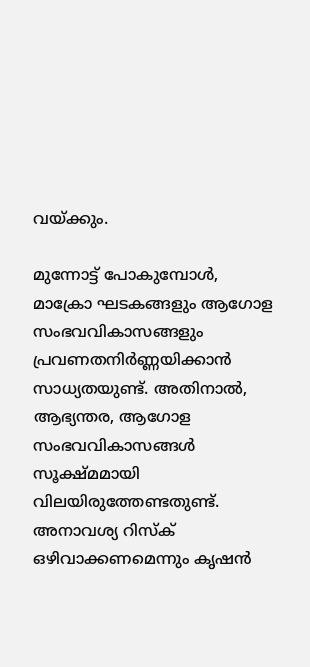വയ്ക്കും.

മുന്നോട്ട് പോകുമ്പോള്‍, മാക്രോ ഘടകങ്ങളും ആഗോള സംഭവവികാസങ്ങളും പ്രവണതനിര്‍ണ്ണയിക്കാന്‍ സാധ്യതയുണ്ട്. അതിനാല്‍, ആഭ്യന്തര, ആഗോള സംഭവവികാസങ്ങള്‍ സൂക്ഷ്മമായി വിലയിരുത്തേണ്ടതുണ്ട്. അനാവശ്യ റിസ്‌ക് ഒഴിവാക്കണമെന്നും കൃഷന്‍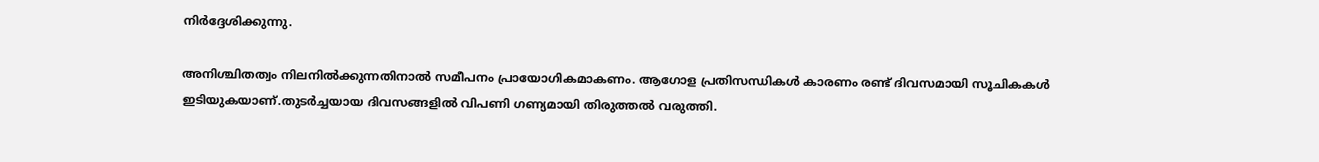നിര്‍ദ്ദേശിക്കുന്നു.

അനിശ്ചിതത്വം നിലനില്‍ക്കുന്നതിനാല്‍ സമീപനം പ്രായോഗികമാകണം. ആഗോള പ്രതിസന്ധികള്‍ കാരണം രണ്ട് ദിവസമായി സൂചികകള്‍ ഇടിയുകയാണ്.തുടര്‍ച്ചയായ ദിവസങ്ങളില്‍ വിപണി ഗണ്യമായി തിരുത്തല്‍ വരുത്തി.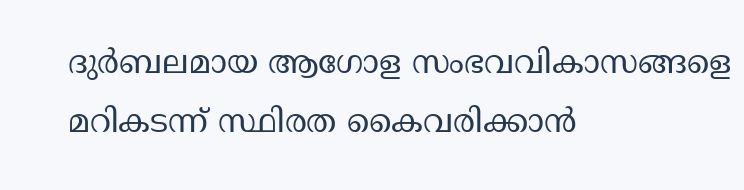ദുര്‍ബലമായ ആഗോള സംഭവവികാസങ്ങളെ മറികടന്ന് സ്ഥിരത കൈവരിക്കാന്‍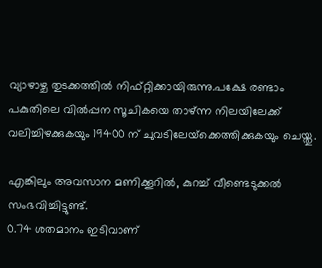വ്യാഴാഴ്ച തുടക്കത്തില്‍ നിഫ്റ്റിക്കായിരുന്നു.പക്ഷേ രണ്ടാം പകുതിലെ വില്‍പ്പന സൂചികയെ താഴ്ന്ന നിലയിലേക്ക് വലിച്ചിഴക്കുകയും 19400 ന് ചുവടിലേയ്‌ക്കെത്തിക്കുകയും ചെയ്തു.

എങ്കിലും അവസാന മണിക്കൂറില്‍, കുറച്ച് വീണ്ടെടുക്കല്‍ സംഭവിച്ചിട്ടുണ്ട്.
0.74 ശതമാനം ഇടിവാണ്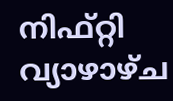നിഫ്റ്റി വ്യാഴാഴ്ച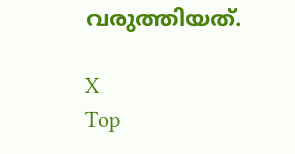വരുത്തിയത്.

X
Top